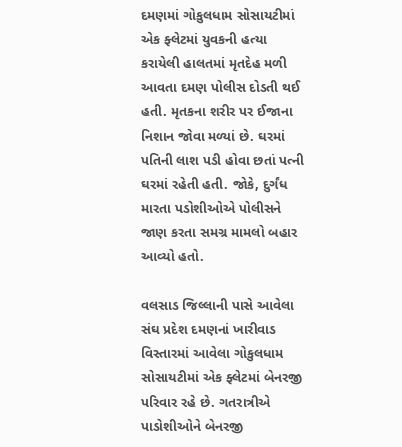દમણમાં ગોકુલધામ સોસાયટીમાં એક ફ્લેટમાં યુવકની હત્યા કરાયેલી હાલતમાં મૃતદેહ મળી આવતા દમણ પોલીસ દોડતી થઈ હતી. મૃતકના શરીર પર ઈજાના નિશાન જોવા મળ્યાં છે. ઘરમાં પતિની લાશ પડી હોવા છતાં પત્ની ઘરમાં રહેતી હતી. જોકે, દુર્ગંધ મારતા પડોશીઓએ પોલીસને જાણ કરતા સમગ્ર મામલો બહાર આવ્યો હતો.

વલસાડ જિલ્લાની પાસે આવેલા સંઘ પ્રદેશ દમણનાં ખારીવાડ વિસ્તારમાં આવેલા ગોકુલધામ સોસાયટીમાં એક ફ્લેટમાં બેનરજી પરિવાર રહે છે. ગતરાત્રીએ પાડોશીઓને બેનરજી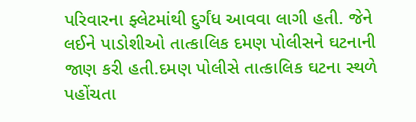પરિવારના ફ્લેટમાંથી દુર્ગંધ આવવા લાગી હતી. જેને લઈને પાડોશીઓ તાત્કાલિક દમણ પોલીસને ઘટનાની જાણ કરી હતી.દમણ પોલીસે તાત્કાલિક ઘટના સ્થળે પહોંચતા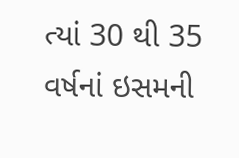ત્યાં 30 થી 35 વર્ષનાં ઇસમની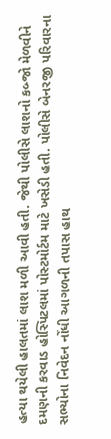હત્યા થયેલી હાલતમાં લાશ મળી આવી હતી. જેથી પોલીસે લાશનો કબ્જો મેળવીને દમણની કરવાડ હોસ્પિટલમાં પોસ્ટમોર્ટમ માટે ખસેડી હતી. પોલીસે બેનરજી પરિવારના સભ્યોના નિવેદન નોંધી આગળની તપાસ હાથ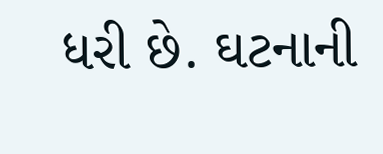ધરી છે. ઘટનાની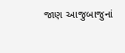જાણ આજુબાજુનાં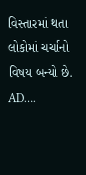વિસ્તારમાં થતા લોકોમાં ચર્ચાનો વિષય બન્યો છે.
AD….